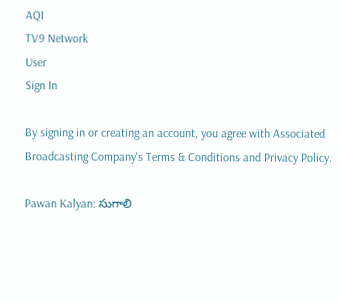AQI
TV9 Network
User
Sign In

By signing in or creating an account, you agree with Associated Broadcasting Company's Terms & Conditions and Privacy Policy.

Pawan Kalyan: సుగాలి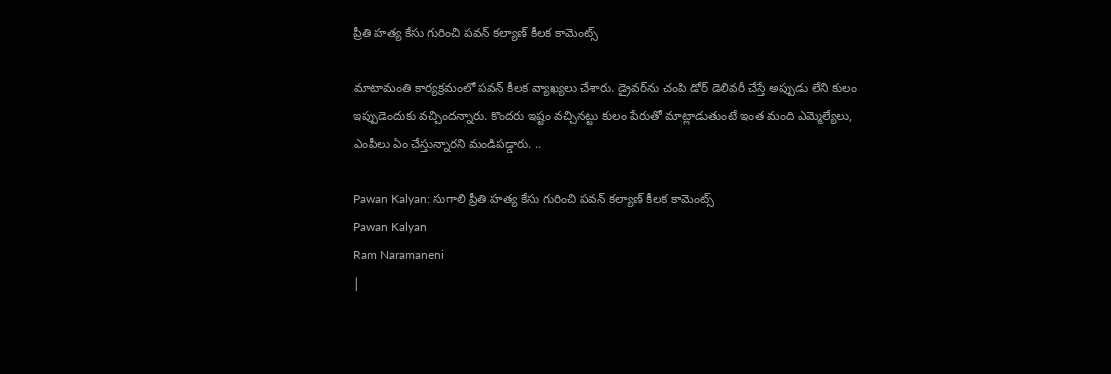ప్రీతి హత్య కేసు గురించి పవన్ కల్యాణ్ కీలక కామెంట్స్

మాటామంతి కార్యక్రమంలో పవన్‌ కీలక వ్యాఖ్యలు చేశారు. డ్రైవర్‌ను చంపి డోర్ డెలివరీ చేస్తే అప్పుడు లేని కులం ఇప్పుడెందుకు వచ్చిందన్నారు. కొందరు ఇష్టం వచ్చినట్టు కులం పేరుతో మాట్లాడుతుంటే ఇంత మంది ఎమ్మెల్యేలు, ఎంపీలు ఏం చేస్తున్నారని మండిపడ్డారు. ..

Pawan Kalyan: సుగాలి ప్రీతి హత్య కేసు గురించి పవన్ కల్యాణ్ కీలక కామెంట్స్
Pawan Kalyan
Ram Naramaneni
|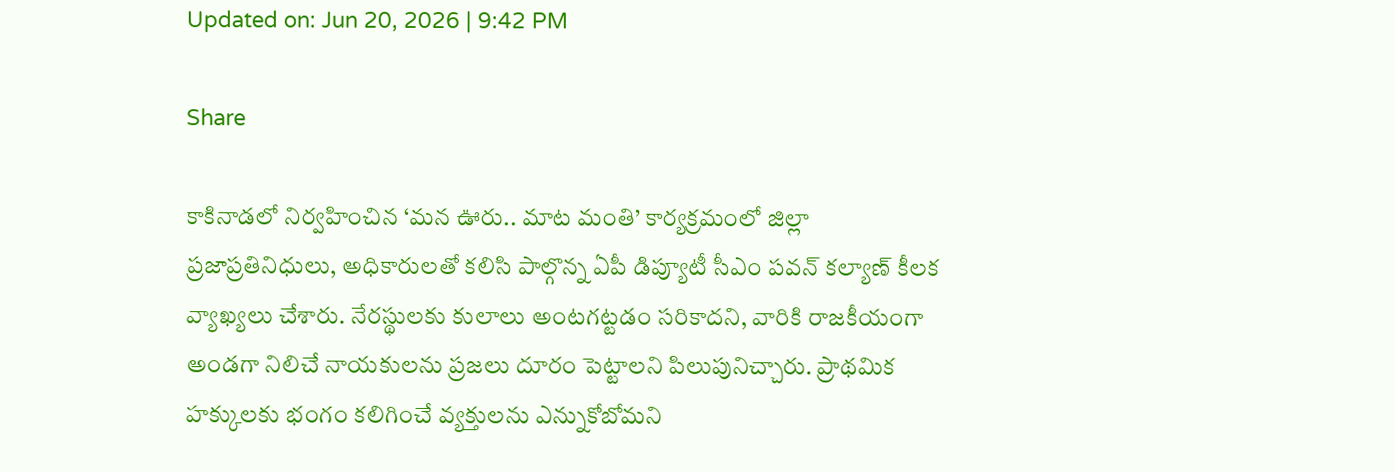Updated on: Jun 20, 2026 | 9:42 PM

Share

కాకినాడలో నిర్వహించిన ‘మన ఊరు.. మాట మంతి’ కార్యక్రమంలో జిల్లా ప్రజాప్రతినిధులు, అధికారులతో కలిసి పాల్గొన్న ఏపీ డిప్యూటీ సీఎం పవన్ కల్యాణ్ కీలక వ్యాఖ్యలు చేశారు. నేరస్థులకు కులాలు అంటగట్టడం సరికాదని, వారికి రాజకీయంగా అండగా నిలిచే నాయకులను ప్రజలు దూరం పెట్టాలని పిలుపునిచ్చారు. ప్రాథమిక హక్కులకు భంగం కలిగించే వ్యక్తులను ఎన్నుకోబోమని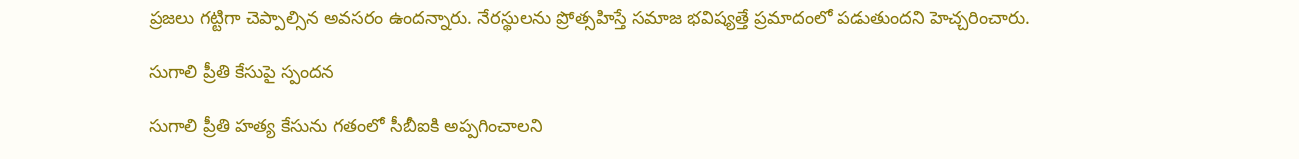ప్రజలు గట్టిగా చెప్పాల్సిన అవసరం ఉందన్నారు. నేరస్థులను ప్రోత్సహిస్తే సమాజ భవిష్యత్తే ప్రమాదంలో పడుతుందని హెచ్చరించారు.

సుగాలి ప్రీతి కేసుపై స్పందన

సుగాలి ప్రీతి హత్య కేసును గతంలో సీబీఐకి అప్పగించాలని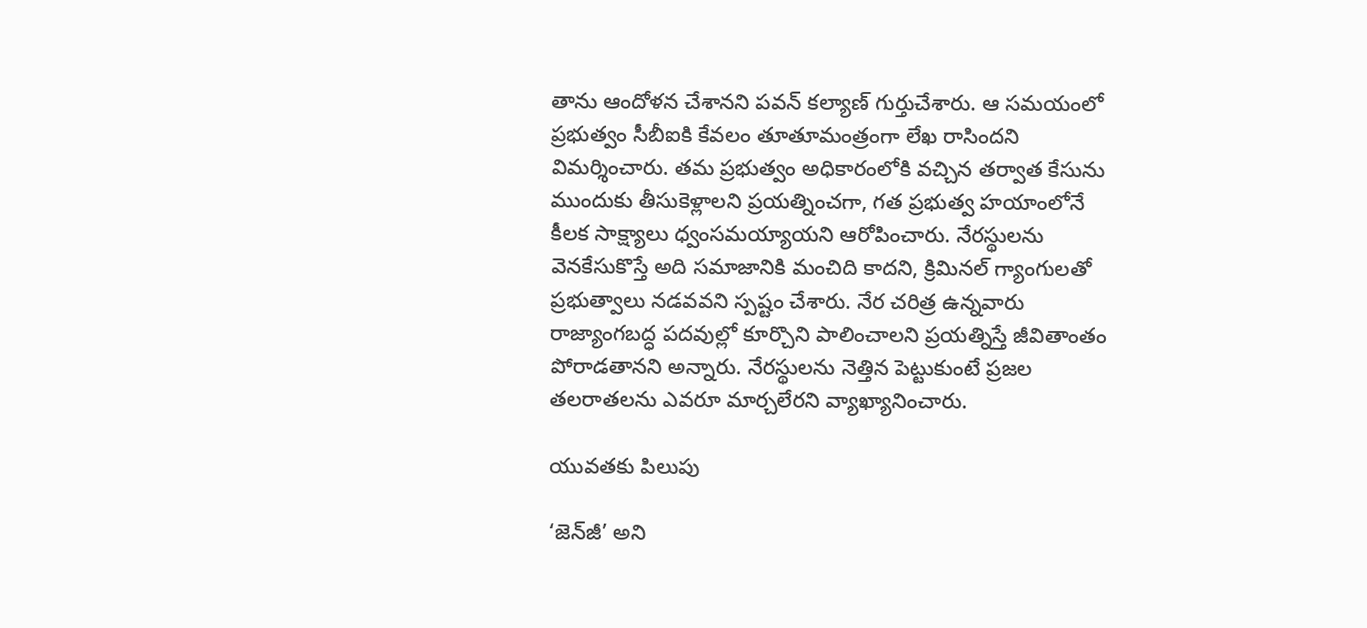తాను ఆందోళన చేశానని పవన్‌ కల్యాణ్‌ గుర్తుచేశారు. ఆ సమయంలో ప్రభుత్వం సీబీఐకి కేవలం తూతూమంత్రంగా లేఖ రాసిందని విమర్శించారు. తమ ప్రభుత్వం అధికారంలోకి వచ్చిన తర్వాత కేసును ముందుకు తీసుకెళ్లాలని ప్రయత్నించగా, గత ప్రభుత్వ హయాంలోనే కీలక సాక్ష్యాలు ధ్వంసమయ్యాయని ఆరోపించారు. నేరస్థులను వెనకేసుకొస్తే అది సమాజానికి మంచిది కాదని, క్రిమినల్‌ గ్యాంగులతో ప్రభుత్వాలు నడవవని స్పష్టం చేశారు. నేర చరిత్ర ఉన్నవారు రాజ్యాంగబద్ధ పదవుల్లో కూర్చొని పాలించాలని ప్రయత్నిస్తే జీవితాంతం పోరాడతానని అన్నారు. నేరస్థులను నెత్తిన పెట్టుకుంటే ప్రజల తలరాతలను ఎవరూ మార్చలేరని వ్యాఖ్యానించారు.

యువతకు పిలుపు

‘జెన్‌జీ’ అని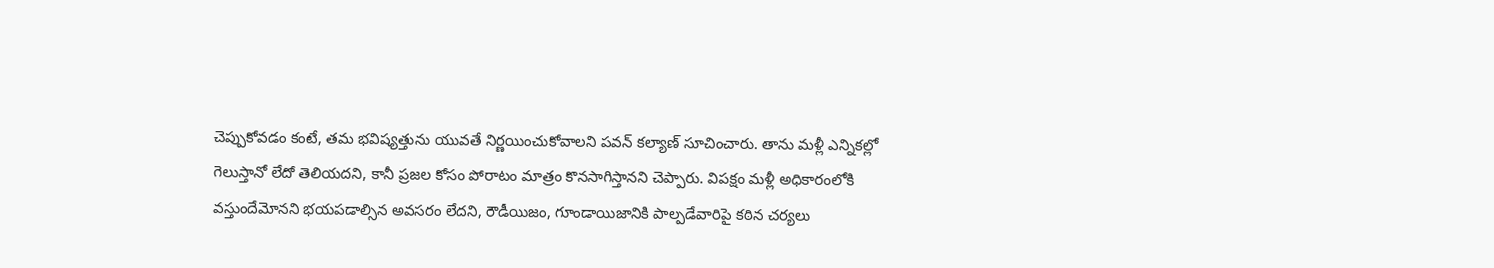చెప్పుకోవడం కంటే, తమ భవిష్యత్తును యువతే నిర్ణయించుకోవాలని పవన్‌ కల్యాణ్‌ సూచించారు. తాను మళ్లీ ఎన్నికల్లో గెలుస్తానో లేదో తెలియదని, కానీ ప్రజల కోసం పోరాటం మాత్రం కొనసాగిస్తానని చెప్పారు. విపక్షం మళ్లీ అధికారంలోకి వస్తుందేమోనని భయపడాల్సిన అవసరం లేదని, రౌడీయిజం, గూండాయిజానికి పాల్పడేవారిపై కఠిన చర్యలు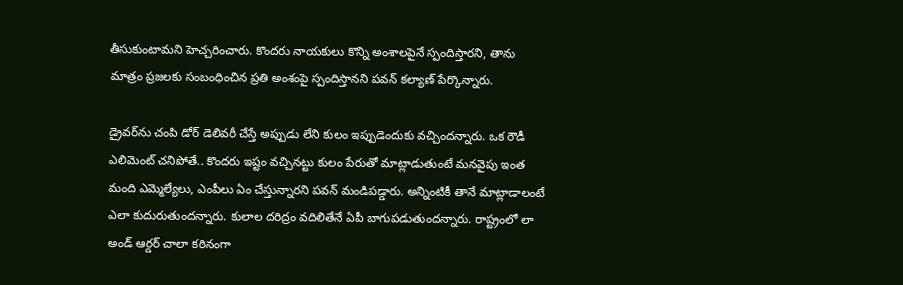తీసుకుంటామని హెచ్చరించారు. కొందరు నాయకులు కొన్ని అంశాలపైనే స్పందిస్తారని, తాను మాత్రం ప్రజలకు సంబంధించిన ప్రతి అంశంపై స్పందిస్తానని పవన్‌ కల్యాణ్‌ పేర్కొన్నారు.

డ్రైవర్‌ను చంపి డోర్ డెలివరీ చేస్తే అప్పుడు లేని కులం ఇప్పుడెందుకు వచ్చిందన్నారు. ఒక రౌడీ ఎలిమెంట్ చనిపోతే.. కొందరు ఇష్టం వచ్చినట్టు కులం పేరుతో మాట్లాడుతుంటే మనవైపు ఇంత మంది ఎమ్మెల్యేలు, ఎంపీలు ఏం చేస్తున్నారని పవన్ మండిపడ్డారు. అన్నింటికీ తానే మాట్లాడాలంటే ఎలా కుదురుతుందన్నారు. కులాల దరిద్రం వదిలితేనే ఏపీ బాగుపడుతుందన్నారు. రాష్ట్రంలో లా అండ్‌ ఆర్డర్‌ చాలా కఠినంగా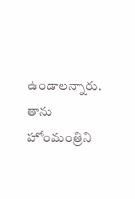ఉండాలన్నారు. తాను హోంమంత్రిని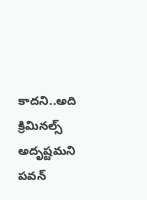కాదని..అది క్రిమినల్స్‌ అదృష్టమని పవన్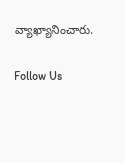వ్యాఖ్యానించారు.

Follow Us